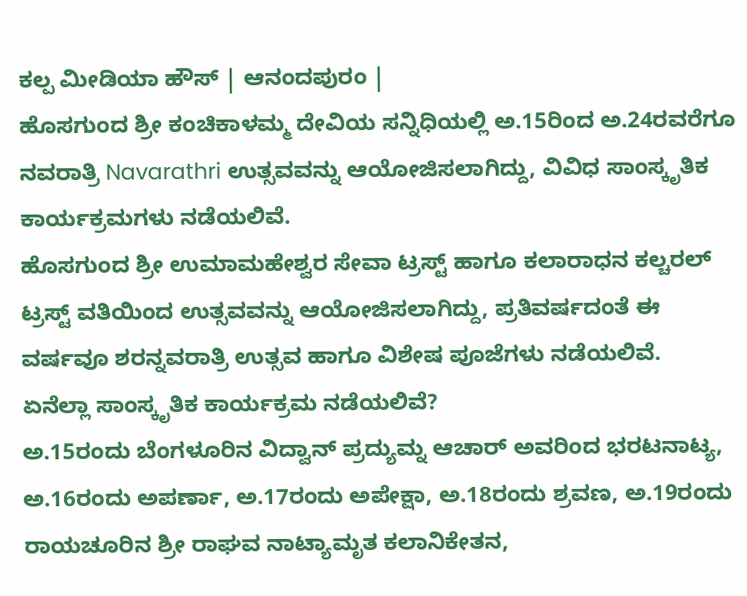ಕಲ್ಪ ಮೀಡಿಯಾ ಹೌಸ್ | ಆನಂದಪುರಂ |
ಹೊಸಗುಂದ ಶ್ರೀ ಕಂಚಿಕಾಳಮ್ಮ ದೇವಿಯ ಸನ್ನಿಧಿಯಲ್ಲಿ ಅ.15ರಿಂದ ಅ.24ರವರೆಗೂ ನವರಾತ್ರಿ Navarathri ಉತ್ಸವವನ್ನು ಆಯೋಜಿಸಲಾಗಿದ್ದು, ವಿವಿಧ ಸಾಂಸ್ಕೃತಿಕ ಕಾರ್ಯಕ್ರಮಗಳು ನಡೆಯಲಿವೆ.
ಹೊಸಗುಂದ ಶ್ರೀ ಉಮಾಮಹೇಶ್ವರ ಸೇವಾ ಟ್ರಸ್ಟ್ ಹಾಗೂ ಕಲಾರಾಧನ ಕಲ್ಚರಲ್ ಟ್ರಸ್ಟ್ ವತಿಯಿಂದ ಉತ್ಸವವನ್ನು ಆಯೋಜಿಸಲಾಗಿದ್ದು, ಪ್ರತಿವರ್ಷದಂತೆ ಈ ವರ್ಷವೂ ಶರನ್ನವರಾತ್ರಿ ಉತ್ಸವ ಹಾಗೂ ವಿಶೇಷ ಪೂಜೆಗಳು ನಡೆಯಲಿವೆ.
ಏನೆಲ್ಲಾ ಸಾಂಸ್ಕೃತಿಕ ಕಾರ್ಯಕ್ರಮ ನಡೆಯಲಿವೆ?
ಅ.15ರಂದು ಬೆಂಗಳೂರಿನ ವಿದ್ವಾನ್ ಪ್ರದ್ಯುಮ್ನ ಆಚಾರ್ ಅವರಿಂದ ಭರಟನಾಟ್ಯ, ಅ.16ರಂದು ಅಪರ್ಣಾ, ಅ.17ರಂದು ಅಪೇಕ್ಷಾ, ಅ.18ರಂದು ಶ್ರವಣ, ಅ.19ರಂದು ರಾಯಚೂರಿನ ಶ್ರೀ ರಾಘವ ನಾಟ್ಯಾಮೃತ ಕಲಾನಿಕೇತನ,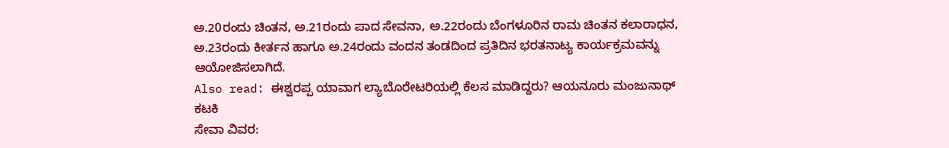ಅ.20ರಂದು ಚಿಂತನ, ಅ.21ರಂದು ಪಾದ ಸೇವನಾ, ಅ.22ರಂದು ಬೆಂಗಳೂರಿನ ರಾಮ ಚಿಂತನ ಕಲಾರಾಧನ, ಅ.23ರಂದು ಕೀರ್ತನ ಹಾಗೂ ಅ.24ರಂದು ವಂದನ ತಂಡದಿಂದ ಪ್ರತಿದಿನ ಭರತನಾಟ್ಯ ಕಾರ್ಯಕ್ರಮವನ್ನು ಆಯೋಜಿಸಲಾಗಿದೆ.
Also read: ಈಶ್ವರಪ್ಪ ಯಾವಾಗ ಲ್ಯಾಬೊರೇಟರಿಯಲ್ಲಿ ಕೆಲಸ ಮಾಡಿದ್ದರು? ಆಯನೂರು ಮಂಜುನಾಥ್ ಕಟಕಿ
ಸೇವಾ ವಿವರ: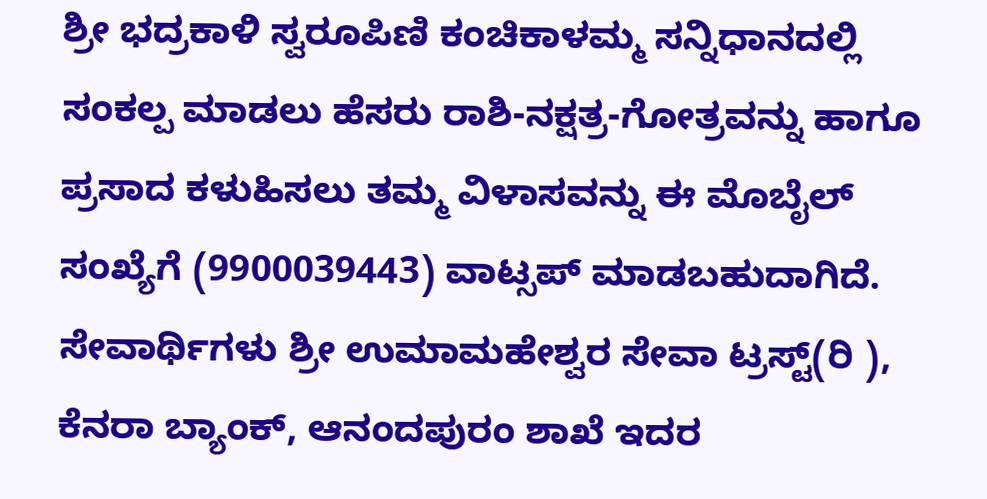ಶ್ರೀ ಭದ್ರಕಾಳಿ ಸ್ವರೂಪಿಣಿ ಕಂಚಿಕಾಳಮ್ಮ ಸನ್ನಿಧಾನದಲ್ಲಿ ಸಂಕಲ್ಪ ಮಾಡಲು ಹೆಸರು ರಾಶಿ-ನಕ್ಷತ್ರ-ಗೋತ್ರವನ್ನು ಹಾಗೂ ಪ್ರಸಾದ ಕಳುಹಿಸಲು ತಮ್ಮ ವಿಳಾಸವನ್ನು ಈ ಮೊಬೈಲ್ ಸಂಖ್ಯೆಗೆ (9900039443) ವಾಟ್ಸಪ್ ಮಾಡಬಹುದಾಗಿದೆ.
ಸೇವಾರ್ಥಿಗಳು ಶ್ರೀ ಉಮಾಮಹೇಶ್ವರ ಸೇವಾ ಟ್ರಸ್ಟ್(ರಿ ), ಕೆನರಾ ಬ್ಯಾಂಕ್, ಆನಂದಪುರಂ ಶಾಖೆ ಇದರ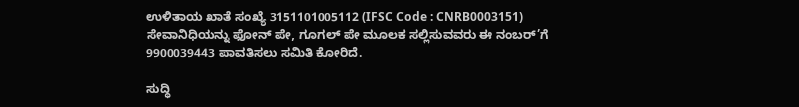ಉಳಿತಾಯ ಖಾತೆ ಸಂಖ್ಯೆ 3151101005112 (IFSC Code : CNRB0003151) ಸೇವಾನಿಧಿಯನ್ನು ಫೋನ್ ಪೇ, ಗೂಗಲ್ ಪೇ ಮೂಲಕ ಸಲ್ಲಿಸುವವರು ಈ ನಂಬರ್’ಗೆ 9900039443 ಪಾವತಿಸಲು ಸಮಿತಿ ಕೋರಿದೆ.

ಸುದ್ಧಿ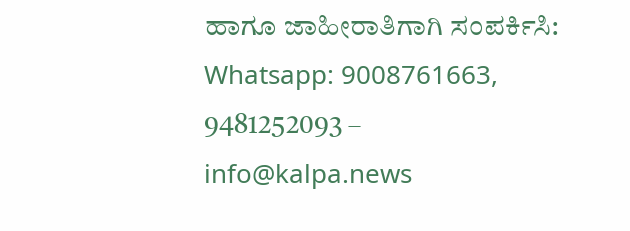ಹಾಗೂ ಜಾಹೀರಾತಿಗಾಗಿ ಸಂಪರ್ಕಿಸಿ: Whatsapp: 9008761663, 9481252093 – info@kalpa.news